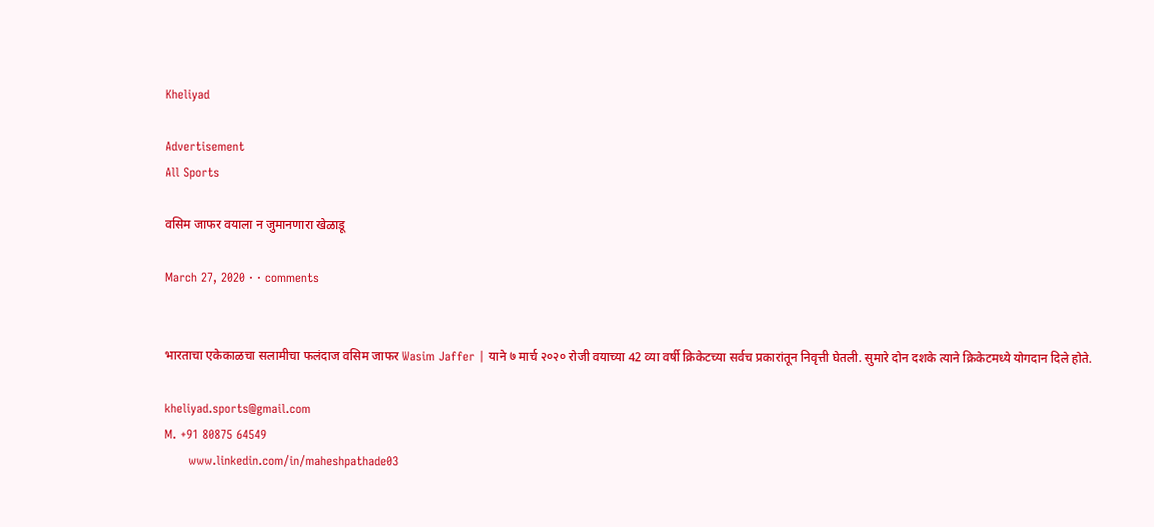Kheliyad

Advertisement
All Sports

वसिम जाफर वयाला न जुमानणारा खेळाडू

March 27, 2020 · · comments


भारताचा एकेकाळचा सलामीचा फलंदाज वसिम जाफर Wasim Jaffer | याने ७ मार्च २०२० रोजी वयाच्या 42 व्या वर्षी क्रिकेटच्या सर्वच प्रकारांतून निवृत्ती घेतली. सुमारे दोन दशके त्याने क्रिकेटमध्ये योगदान दिले होते.

kheliyad.sports@gmail.com
M. +91 80875 64549
      www.linkedin.com/in/maheshpathade03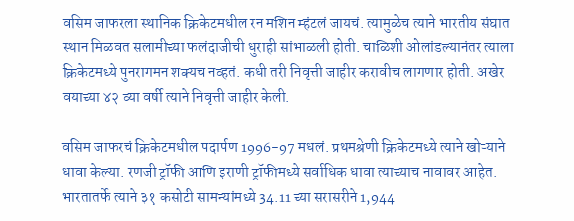वसिम जाफरला स्थानिक क्रिकेटमधील रन मशिन म्हंटलं जायचं. त्यामुळेच त्याने भारतीय संघात स्थान मिळवत सलामीच्या फलंदाजीची धुराही सांभाळली होती. चाळिशी ओलांडल्यानंतर त्याला क्रिकेटमध्ये पुनरागमन शक्यच नव्हतं. कधी तरी निवृत्ती जाहीर करावीच लागणार होती. अखेर वयाच्या ४२ व्या वर्षी त्याने निवृत्ती जाहीर केली.

वसिम जाफरचं क्रिकेटमधील पदार्पण 1996-97 मधलं. प्रथमश्रेणी क्रिकेटमध्ये त्याने खोऱ्याने धावा केल्या. रणजी ट्रॉफी आणि इराणी ट्रॉफीमध्ये सर्वाधिक धावा त्याच्याच नावावर आहेत. भारतातर्फे त्याने ३१ कसोटी सामन्यांमध्ये 34.11 च्या सरासरीने 1,944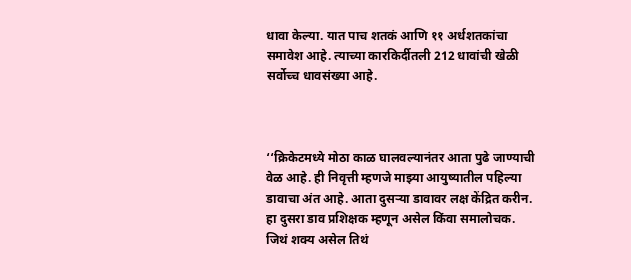धावा केल्या. यात पाच शतकं आणि ११ अर्धशतकांचा समावेश आहे. त्याच्या कारकिर्दीतली 212 धावांची खेळी सर्वोच्च धावसंख्या आहे.



‘‘क्रिकेटमध्ये मोठा काळ घालवल्यानंतर आता पुढे जाण्याची वेळ आहे. ही निवृत्ती म्हणजे माझ्या आयुष्यातील पहिल्या डावाचा अंत आहे. आता दुसऱ्या डावावर लक्ष केंद्रित करीन. हा दुसरा डाव प्रशिक्षक म्हणून असेल किंवा समालोचक. जिथं शक्य असेल तिथं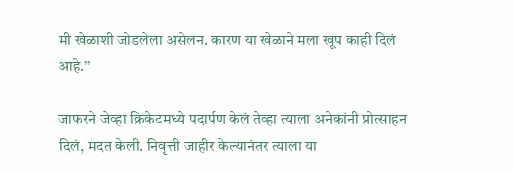मी खेळाशी जोडलेला असेलन. कारण या खेळाने मला खूप काही दिलं आहे.’’

जाफरने जेव्हा क्रिकेटमध्ये पदार्पण केलं तेव्हा त्याला अनेकांनी प्रोत्साहन दिलं, मदत केली. निवृत्ती जाहीर केल्यानंतर त्याला या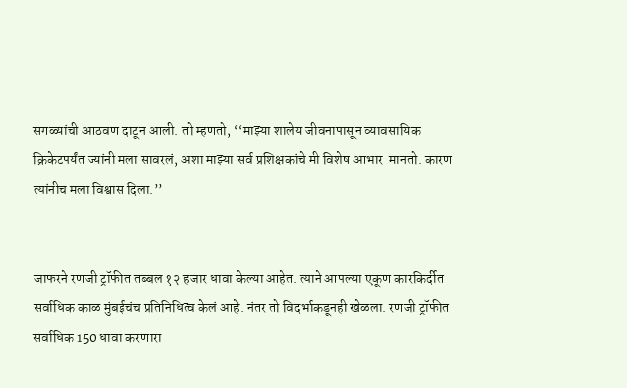सगळ्यांची आठवण दाटून आली. तो म्हणतो, ‘‘माझ्या शालेय जीवनापासून व्यावसायिक क्रिकेटपर्यंत ज्यांनी मला सावरलं, अशा माझ्या सर्व प्रशिक्षकांचे मी विशेष आभार  मानतो. कारण त्यांनीच मला विश्वास दिला.’’


जाफरने रणजी ट्रॉफीत तब्बल १२ हजार धावा केल्या आहेत. त्याने आपल्या एकूण कारकिर्दीत सर्वाधिक काळ मुंबईचंच प्रतिनिधित्व केलं आहे. नंतर तो विदर्भाकडूनही खेळला. रणजी ट्रॉफीत सर्वाधिक 150 धावा करणारा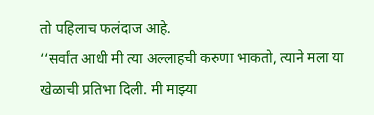तो पहिलाच फलंदाज आहे.
‘‘सर्वांत आधी मी त्या अल्लाहची करुणा भाकतो, त्याने मला या खेळाची प्रतिभा दिली. मी माझ्या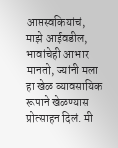आप्तस्वकियांचं, माझे आईवडील, भावांचेही आभार मानतो, ज्यांनी मला हा खेळ व्यावसायिक रूपाने खेळण्यास प्रोत्साहन दिलं. मी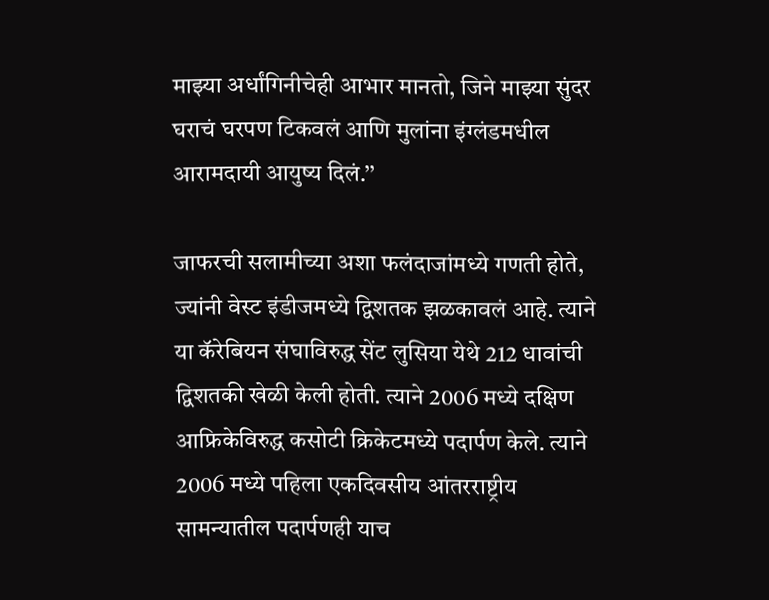माझ्या अर्धांगिनीचेही आभार मानतो, जिने माझ्या सुंदर घराचं घरपण टिकवलं आणि मुलांना इंग्लंडमधील आरामदायी आयुष्य दिलं.’’

जाफरची सलामीच्या अशा फलंदाजांमध्ये गणती होते, ज्यांनी वेस्ट इंडीजमध्ये द्विशतक झळकावलं आहे. त्याने या कॅरेबियन संघाविरुद्ध सेंट लुसिया येथे 212 धावांची द्विशतकी खेळी केली होती. त्याने 2006 मध्ये दक्षिण आफ्रिकेविरुद्ध कसोटी क्रिकेटमध्ये पदार्पण केले. त्याने 2006 मध्ये पहिला एकदिवसीय आंतरराष्ट्रीय सामन्यातील पदार्पणही याच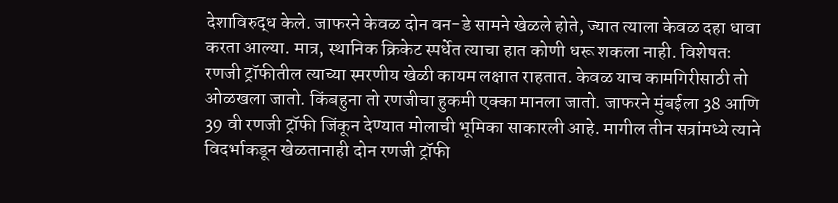देशाविरुद्ध केले. जाफरने केवळ दोन वन-डे सामने खेळले होते, ज्यात त्याला केवळ दहा धावा करता आल्या. मात्र, स्थानिक क्रिकेट स्पर्धेत त्याचा हात कोणी धरू शकला नाही. विशेषतः रणजी ट्रॉफीतील त्याच्या स्मरणीय खेळी कायम लक्षात राहतात. केवळ याच कामगिरीसाठी तो ओळखला जातो. किंबहुना तो रणजीचा हुकमी एक्का मानला जातो. जाफरने मुंबईला 38 आणि 39 वी रणजी ट्रॉफी जिंकून देण्यात मोलाची भूमिका साकारली आहे. मागील तीन सत्रांमध्ये त्याने विदर्भाकडून खेळतानाही दोन रणजी ट्रॉफी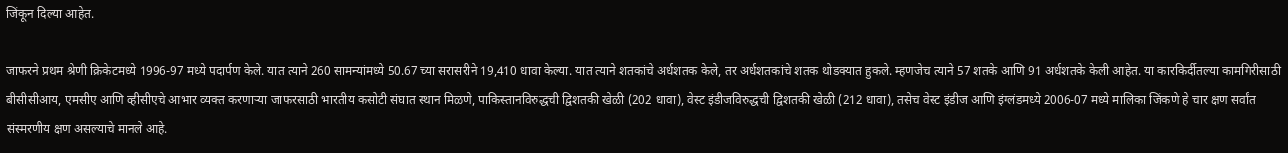जिंकून दिल्या आहेत.

जाफरने प्रथम श्रेणी क्रिकेटमध्ये 1996-97 मध्ये पदार्पण केले. यात त्याने 260 सामन्यांमध्ये 50.67 च्या सरासरीने 19,410 धावा केल्या. यात त्याने शतकांचे अर्धशतक केले, तर अर्धशतकांचे शतक थोडक्यात हुकले. म्हणजेच त्याने 57 शतके आणि 91 अर्धशतके केली आहेत. या कारकिर्दीतल्या कामगिरीसाठी बीसीसीआय, एमसीए आणि व्हीसीएचे आभार व्यक्त करणाऱ्या जाफरसाठी भारतीय कसोटी संघात स्थान मिळणे, पाकिस्तानविरुद्धची द्विशतकी खेळी (202 धावा), वेस्ट इंडीजविरुद्धची द्विशतकी खेळी (212 धावा), तसेच वेस्ट इंडीज आणि इंग्लंडमध्ये 2006-07 मध्ये मालिका जिंकणे हे चार क्षण सर्वांत संस्मरणीय क्षण असल्याचे मानले आहे.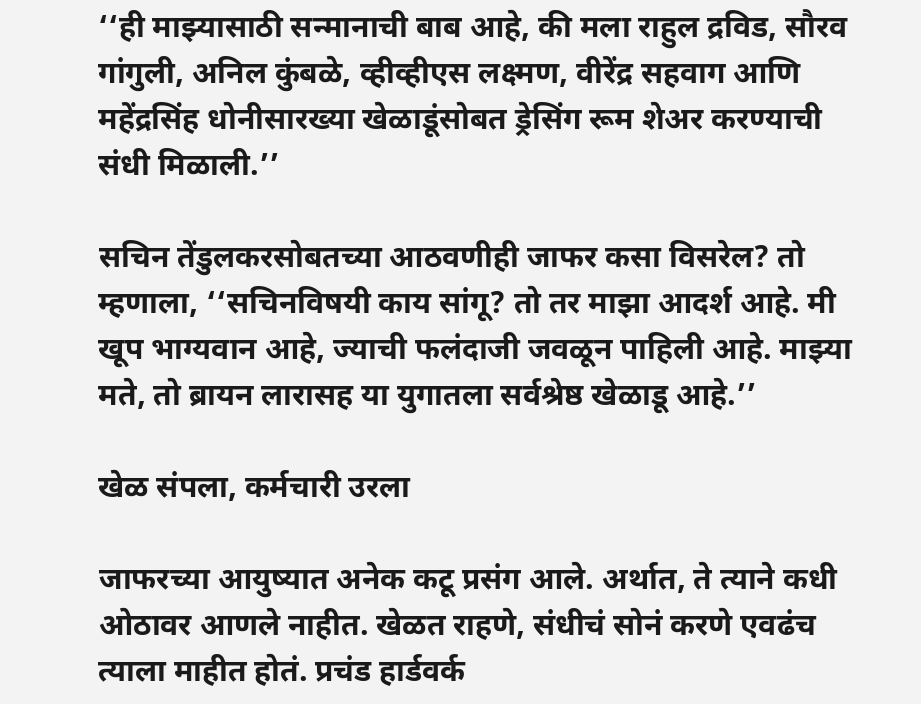‘‘ही माझ्यासाठी सन्मानाची बाब आहे, की मला राहुल द्रविड, सौरव गांगुली, अनिल कुंबळे, व्हीव्हीएस लक्ष्मण, वीरेंद्र सहवाग आणि महेंद्रसिंह धोनीसारख्या खेळाडूंसोबत ड्रेसिंग रूम शेअर करण्याची संधी मिळाली.’’

सचिन तेंडुलकरसोबतच्या आठवणीही जाफर कसा विसरेल? तो म्हणाला, ‘‘सचिनविषयी काय सांगू? तो तर माझा आदर्श आहे. मी खूप भाग्यवान आहे, ज्याची फलंदाजी जवळून पाहिली आहे. माझ्या मते, तो ब्रायन लारासह या युगातला सर्वश्रेष्ठ खेळाडू आहे.’’

खेळ संपला, कर्मचारी उरला

जाफरच्या आयुष्यात अनेक कटू प्रसंग आले. अर्थात, ते त्याने कधी ओठावर आणले नाहीत. खेळत राहणे, संधीचं सोनं करणे एवढंच त्याला माहीत होतं. प्रचंड हार्डवर्क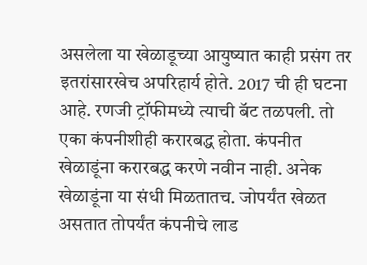असलेला या खेळाडूच्या आयुष्यात काही प्रसंग तर इतरांसारखेच अपरिहार्य होते. 2017 ची ही घटना आहे. रणजी ट्रॉफीमध्ये त्याची बॅट तळपली. तो एका कंपनीशीही करारबद्ध होता. कंपनीत खेळाडूंना करारबद्ध करणे नवीन नाही. अनेक खेळाडूंना या संधी मिळतातच. जोपर्यंत खेळत असतात तोपर्यंत कंपनीचे लाड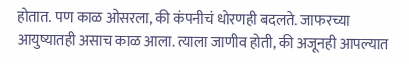होतात. पण काळ ओसरला, की कंपनीचं धोरणही बदलते. जाफरच्या आयुष्यातही असाच काळ आला. त्याला जाणीव होती, की अजूनही आपल्यात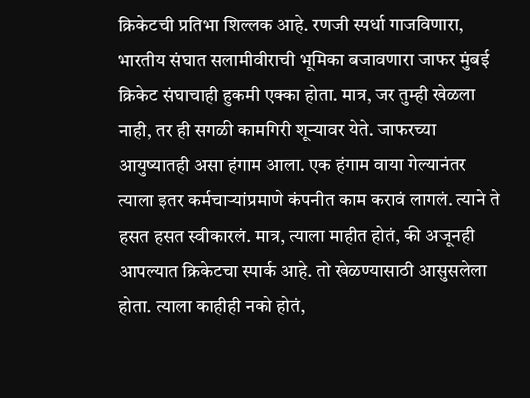क्रिकेटची प्रतिभा शिल्लक आहे. रणजी स्पर्धा गाजविणारा, भारतीय संघात सलामीवीराची भूमिका बजावणारा जाफर मुंबई क्रिकेट संघाचाही हुकमी एक्का होता. मात्र, जर तुम्ही खेळला नाही, तर ही सगळी कामगिरी शून्यावर येते. जाफरच्या आयुष्यातही असा हंगाम आला. एक हंगाम वाया गेल्यानंतर त्याला इतर कर्मचाऱ्यांप्रमाणे कंपनीत काम करावं लागलं. त्याने ते हसत हसत स्वीकारलं. मात्र, त्याला माहीत होतं, की अजूनही आपल्यात क्रिकेटचा स्पार्क आहे. तो खेळण्यासाठी आसुसलेला होता. त्याला काहीही नको होतं,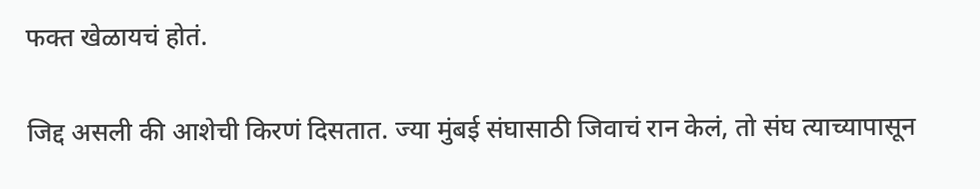फक्त खेळायचं होतं.

जिद्द असली की आशेची किरणं दिसतात. ज्या मुंबई संघासाठी जिवाचं रान केलं, तो संघ त्याच्यापासून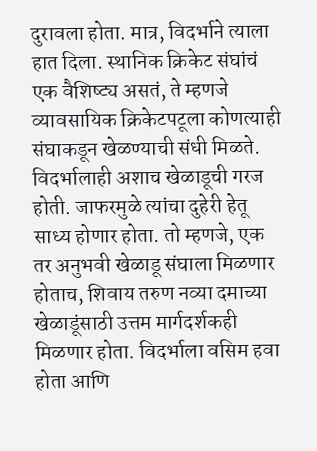दुरावला होता. मात्र, विदर्भाने त्याला हात दिला. स्थानिक क्रिकेट संघांचं एक वैशिष्ट्य असतं, ते म्हणजे व्यावसायिक क्रिकेटपटूला कोणत्याही संघाकडून खेळण्याची संधी मिळते. विदर्भालाही अशाच खेळाडूची गरज होती. जाफरमुळे त्यांचा दुहेरी हेतू साध्य होणार होता. तो म्हणजे, एक तर अनुभवी खेळाडू संघाला मिळणार होताच, शिवाय तरुण नव्या दमाच्या खेळाडूंसाठी उत्तम मार्गदर्शकही मिळणार होता. विदर्भाला वसिम हवा होता आणि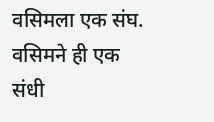वसिमला एक संघ. वसिमने ही एक संधी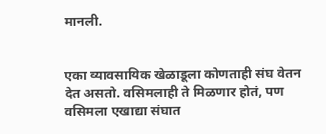मानली.


एका व्यावसायिक खेळाडूला कोणताही संघ वेतन देत असतो. वसिमलाही ते मिळणार होतं, पण वसिमला एखाद्या संघात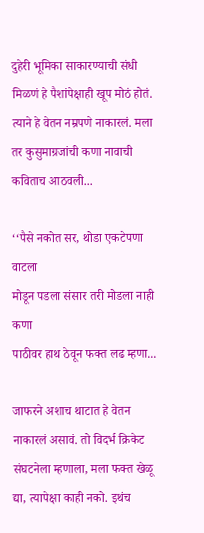दुहेरी भूमिका साकारण्याची संधी मिळणं हे पैशांपेक्षाही खूप मोठं होतं. त्याने हे वेतन नम्रपणे नाकारलं. मला तर कुसुमाग्रजांची कणा नावाची कविताच आठवली...

‘‘पैसे नकोत सर, थोडा एकटेपणा वाटला
मोडून पडला संसार तरी मोडला नाही कणा
पाठीवर हाथ ठेवून फक्त लढ म्हणा...

जाफरने अशाच थाटात हे वेतन नाकारलं असावं. तो विदर्भ क्रिकेट संघटनेला म्हणाला, मला फक्त खेळू द्या, त्यापेक्षा काही नको. इथंच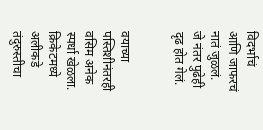विदर्भाचं आणि जाफरचं नातं जुळलं. जे नंतर पुढेही दृढ होत गेलं.


वयाच्या पस्तिशीनंतरही वसिम अनेक स्पर्धा खेळला. क्रिकेटमध्ये अलीकडे तंदुरुस्तीचा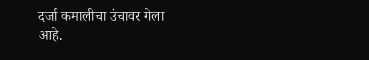दर्जा कमालीचा उंचावर गेला आहे.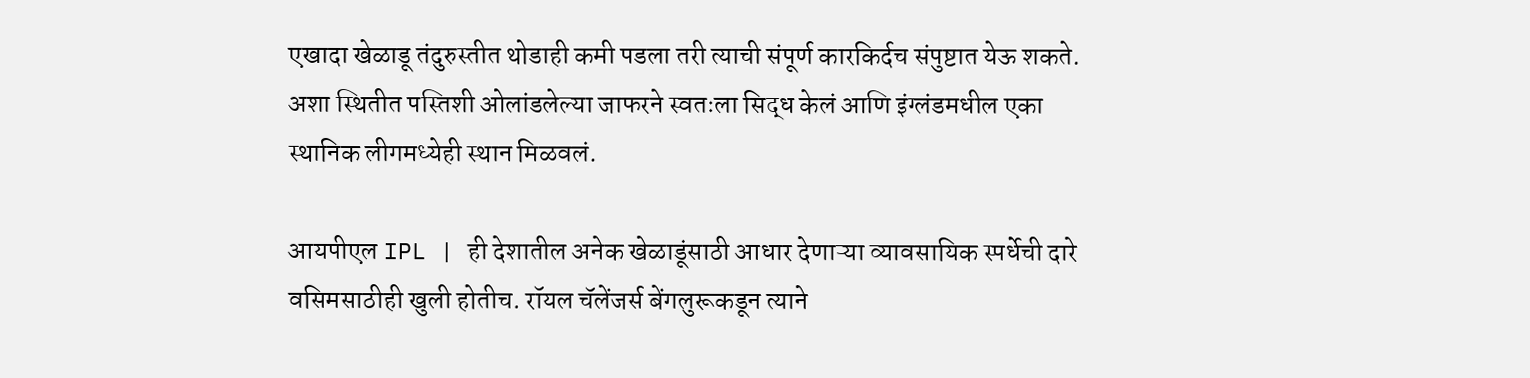एखादा खेळाडू तंदुरुस्तीत थोडाही कमी पडला तरी त्याची संपूर्ण कारकिर्दच संपुष्टात येऊ शकते. अशा स्थितीत पस्तिशी ओलांडलेल्या जाफरने स्वतःला सिद्ध केलं आणि इंग्लंडमधील एका स्थानिक लीगमध्येही स्थान मिळवलं.

आयपीएल IPL | ही देशातील अनेक खेळाडूंसाठी आधार देणाऱ्या व्यावसायिक स्पर्धेची दारे वसिमसाठीही खुली होतीच. रॉयल चॅलेंजर्स बेंगलुरूकडून त्याने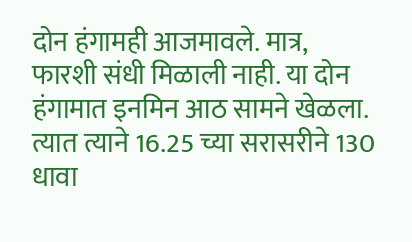दोन हंगामही आजमावले. मात्र, फारशी संधी मिळाली नाही. या दोन हंगामात इनमिन आठ सामने खेळला. त्यात त्याने 16.25 च्या सरासरीने 130 धावा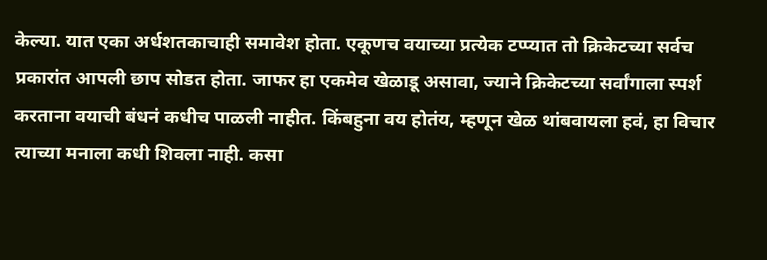केल्या. यात एका अर्धशतकाचाही समावेश होता. एकूणच वयाच्या प्रत्येक टप्प्यात तो क्रिकेटच्या सर्वच प्रकारांत आपली छाप सोडत होता. जाफर हा एकमेव खेळाडू असावा, ज्याने क्रिकेटच्या सर्वांगाला स्पर्श करताना वयाची बंधनं कधीच पाळली नाहीत. किंबहुना वय होतंय, म्हणून खेळ थांबवायला हवं, हा विचार त्याच्या मनाला कधी शिवला नाही. कसा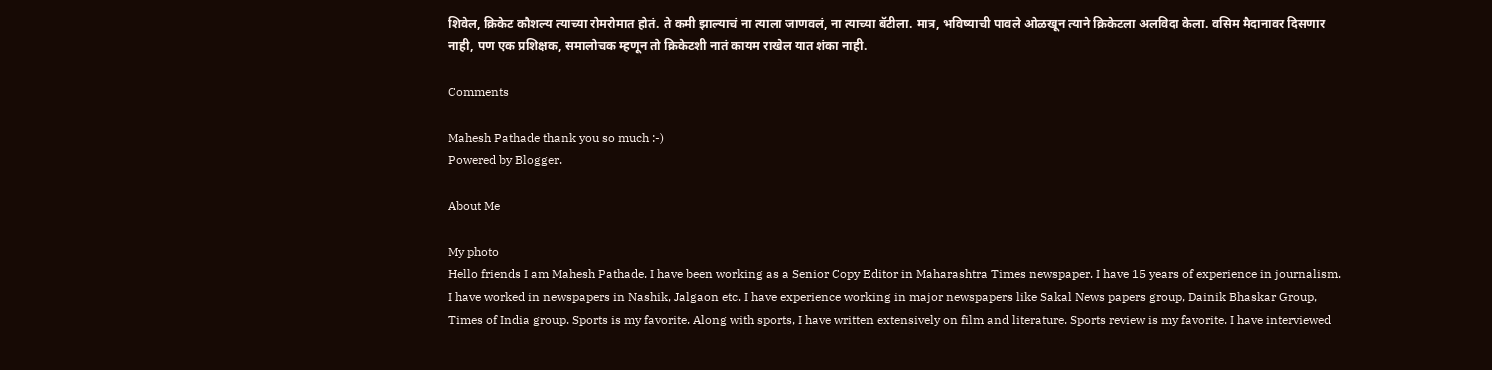शिवेल, क्रिकेट कौशल्य त्याच्या रोमरोमात होतं. ते कमी झाल्याचं ना त्याला जाणवलं, ना त्याच्या बॅटीला. मात्र, भविष्याची पावले ओळखून त्याने क्रिकेटला अलविदा केला. वसिम मैदानावर दिसणार नाही, पण एक प्रशिक्षक, समालोचक म्हणून तो क्रिकेटशी नातं कायम राखेल यात शंका नाही.

Comments

Mahesh Pathade thank you so much :-)
Powered by Blogger.

About Me

My photo
Hello friends I am Mahesh Pathade. I have been working as a Senior Copy Editor in Maharashtra Times newspaper. I have 15 years of experience in journalism. I have worked in newspapers in Nashik, Jalgaon etc. I have experience working in major newspapers like Sakal News papers group, Dainik Bhaskar Group, Times of India group. Sports is my favorite. Along with sports, I have written extensively on film and literature. Sports review is my favorite. I have interviewed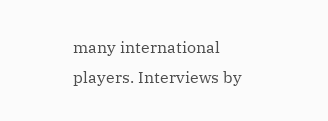many international players. Interviews by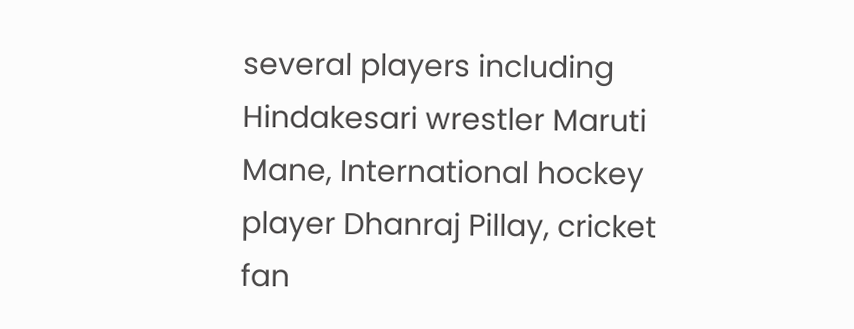several players including Hindakesari wrestler Maruti Mane, International hockey player Dhanraj Pillay, cricket fan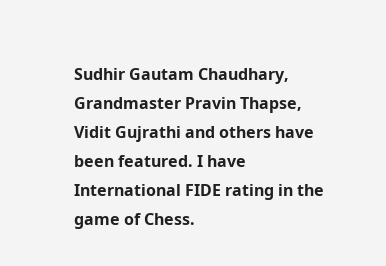Sudhir Gautam Chaudhary, Grandmaster Pravin Thapse, Vidit Gujrathi and others have been featured. I have International FIDE rating in the game of Chess.